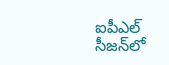ఐపీఎల్‌ సీజన్‌లో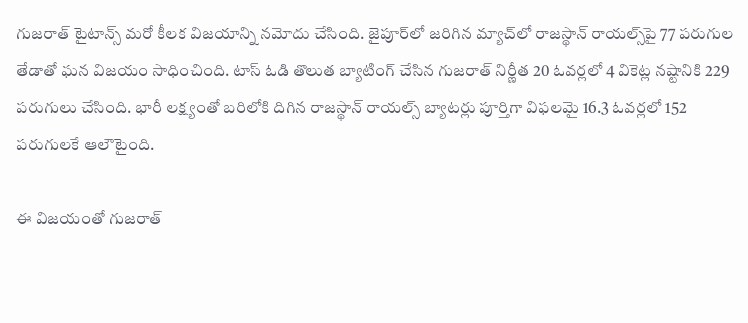గుజరాత్‌ టైటాన్స్‌ మరో కీలక విజయాన్ని నమోదు చేసింది. జైపూర్‌లో జరిగిన మ్యాచ్‌లో రాజస్థాన్‌ రాయల్స్‌పై 77 పరుగుల తేడాతో ఘన విజయం సాధించింది. టాస్‌ ఓడి తొలుత బ్యాటింగ్ చేసిన గుజరాత్‌ నిర్ణీత 20 ఓవర్లలో 4 వికెట్ల నష్టానికి 229 పరుగులు చేసింది. భారీ లక్ష్యంతో బరిలోకి దిగిన రాజస్థాన్‌ రాయల్స్‌ బ్యాటర్లు పూర్తిగా విఫలమై 16.3 ఓవర్లలో 152 పరుగులకే ఆలౌటైంది.

ఈ విజయంతో గుజరాత్‌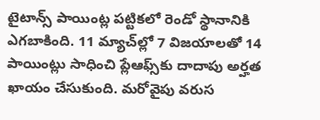టైటాన్స్‌ పాయింట్ల పట్టికలో రెండో స్థానానికి ఎగబాకింది. 11 మ్యాచ్‌ల్లో 7 విజయాలతో 14 పాయింట్లు సాధించి ప్లేఆఫ్స్‌కు దాదాపు అర్హత ఖాయం చేసుకుంది. మరోవైపు వరుస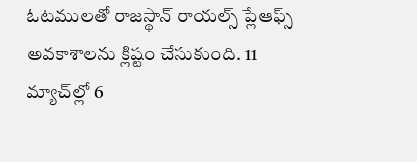ఓటములతో రాజస్థాన్‌ రాయల్స్‌ ప్లేఆఫ్స్‌ అవకాశాలను క్లిష్టం చేసుకుంది. 11 మ్యాచ్‌ల్లో 6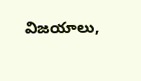విజయాలు,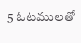5 ఓటములతో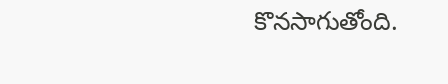కొనసాగుతోంది.